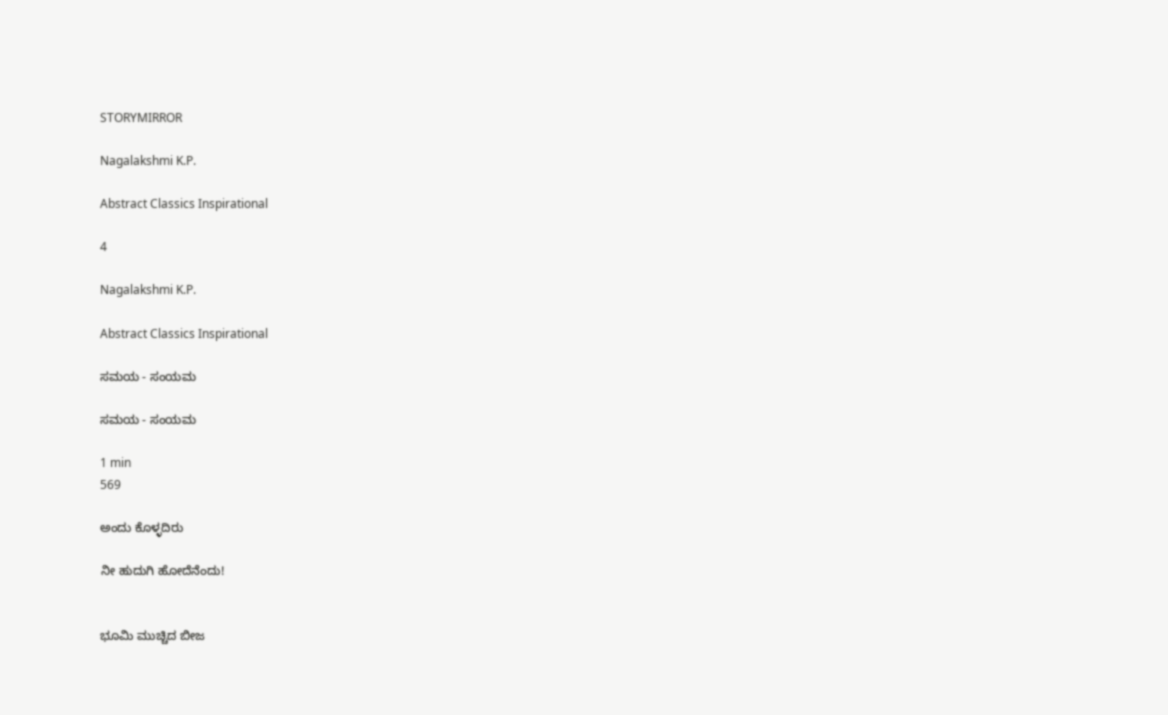STORYMIRROR

Nagalakshmi K.P.

Abstract Classics Inspirational

4

Nagalakshmi K.P.

Abstract Classics Inspirational

ಸಮಯ - ಸಂಯಮ

ಸಮಯ - ಸಂಯಮ

1 min
569

ಅಂದು ಕೊಳ್ಳದಿರು

ನೀ ಹುದುಗಿ ಹೋದೆನೆಂದು!


ಭೂಮಿ ಮುಚ್ಚಿದ ಬೀಜ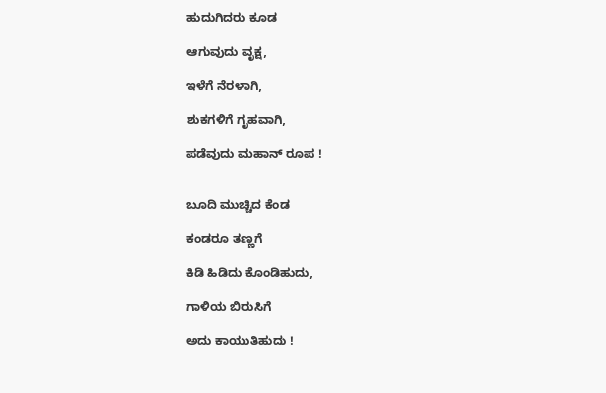ಹುದುಗಿದರು ಕೂಡ

ಆಗುವುದು ವೃಕ್ಷ,

ಇಳೆಗೆ ನೆರಳಾಗಿ,

ಶುಕಗಳಿಗೆ ಗೃಹವಾಗಿ,

ಪಡೆವುದು ಮಹಾನ್ ರೂಪ !


ಬೂದಿ ಮುಚ್ಚಿದ ಕೆಂಡ

ಕಂಡರೂ ತಣ್ಣಗೆ

ಕಿಡಿ ಹಿಡಿದು ಕೊಂಡಿಹುದು,

ಗಾಳಿಯ ಬಿರುಸಿಗೆ

ಅದು ಕಾಯುತಿಹುದು !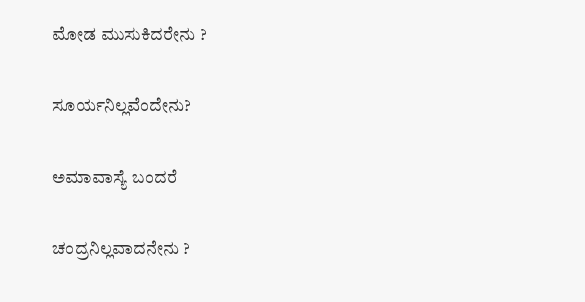ಮೋಡ ಮುಸುಕಿದರೇನು ?

ಸೂರ್ಯನಿಲ್ಲವೆಂದೇನು?

ಅಮಾವಾಸ್ಯೆ ಬಂದರೆ

ಚಂದ್ರನಿಲ್ಲವಾದನೇನು ?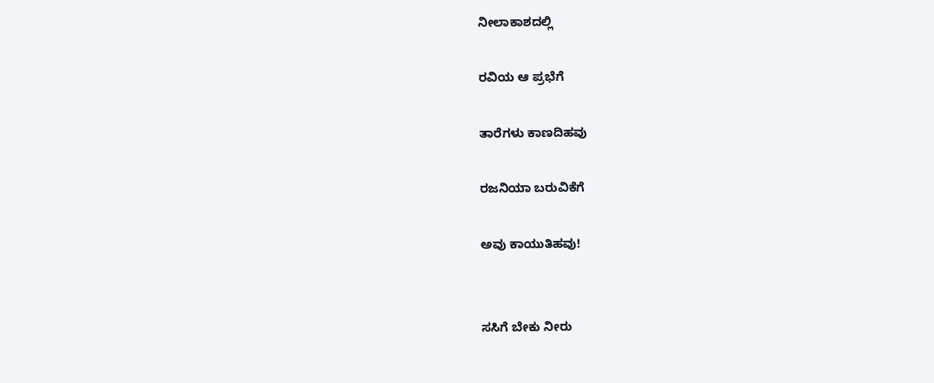ನೀಲಾಕಾಶದಲ್ಲಿ

ರವಿಯ ಆ ಪ್ರಭೆಗೆ

ತಾರೆಗಳು ಕಾಣದಿಹವು

ರಜನಿಯಾ ಬರುವಿಕೆಗೆ

ಅವು ಕಾಯುತಿಹವು!


ಸಸಿಗೆ ಬೇಕು ನೀರು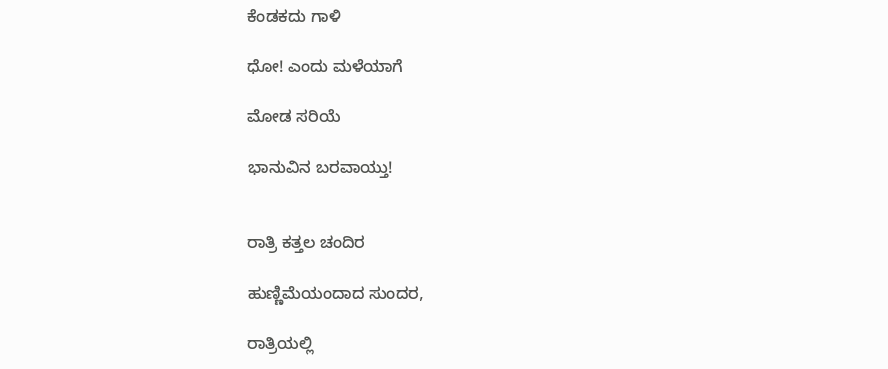ಕೆಂಡಕದು ಗಾಳಿ

ಧೋ! ಎಂದು ಮಳೆಯಾಗೆ

ಮೋಡ ಸರಿಯೆ

ಭಾನುವಿನ ಬರವಾಯ್ತು!


ರಾತ್ರಿ ಕತ್ತಲ ಚಂದಿರ

ಹುಣ್ಣಿಮೆಯಂದಾದ ಸುಂದರ,

ರಾತ್ರಿಯಲ್ಲಿ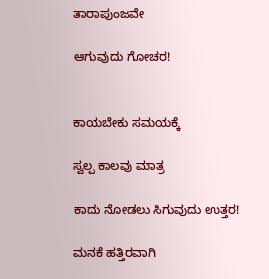ತಾರಾಪುಂಜವೇ

ಆಗುವುದು ಗೋಚರ!


ಕಾಯಬೇಕು ಸಮಯಕ್ಕೆ

ಸ್ವಲ್ಪ ಕಾಲವು ಮಾತ್ರ

ಕಾದು ನೋಡಲು ಸಿಗುವುದು ಉತ್ತರ!

ಮನಕೆ ಹತ್ತಿರವಾಗಿ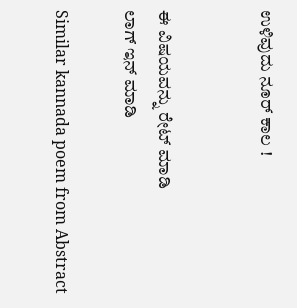ಉಳಿವುದು ನೂರ್ ಕಾಲ !


ಈ ವಿಷಯವನ್ನು ರೇಟ್ ಮಾಡಿ
ಲಾಗ್ ಇನ್ ಮಾಡಿ

Similar kannada poem from Abstract